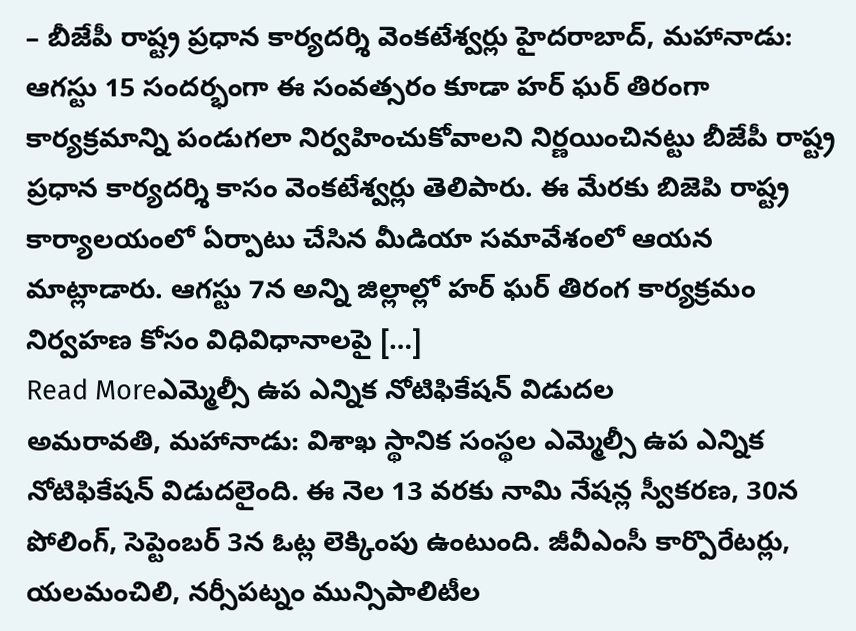– బీజేపీ రాష్ట్ర ప్రధాన కార్యదర్శి వెంకటేశ్వర్లు హైదరాబాద్, మహానాడు: ఆగస్టు 15 సందర్భంగా ఈ సంవత్సరం కూడా హర్ ఘర్ తిరంగా కార్యక్రమాన్ని పండుగలా నిర్వహించుకోవాలని నిర్ణయించినట్టు బీజేపీ రాష్ట్ర ప్రధాన కార్యదర్శి కాసం వెంకటేశ్వర్లు తెలిపారు. ఈ మేరకు బిజెపి రాష్ట్ర కార్యాలయంలో ఏర్పాటు చేసిన మీడియా సమావేశంలో ఆయన మాట్లాడారు. ఆగస్టు 7న అన్ని జిల్లాల్లో హర్ ఘర్ తిరంగ కార్యక్రమం నిర్వహణ కోసం విధివిధానాలపై […]
Read Moreఎమ్మెల్సీ ఉప ఎన్నిక నోటిఫికేషన్ విడుదల
అమరావతి, మహానాడు: విశాఖ స్థానిక సంస్థల ఎమ్మెల్సీ ఉప ఎన్నిక నోటిఫికేషన్ విడుదలైంది. ఈ నెల 13 వరకు నామి నేషన్ల స్వీకరణ, 30న పోలింగ్, సెప్టెంబర్ 3న ఓట్ల లెక్కింపు ఉంటుంది. జీవీఎంసీ కార్పొరేటర్లు, యలమంచిలి, నర్సీపట్నం మున్సిపాలిటీల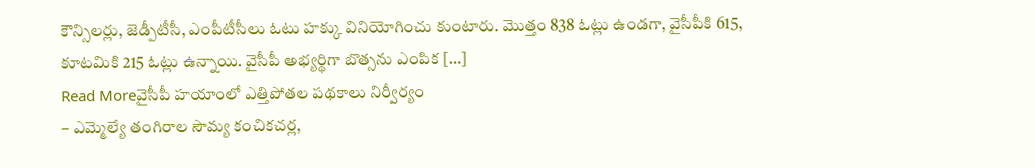కౌన్సిలర్లు, జెడ్పీటీసీ, ఎంపీటీసీలు ఓటు హక్కు వినియోగించు కుంటారు. మొత్తం 838 ఓట్లు ఉండగా, వైసీపీకి 615, కూటమికి 215 ఓట్లు ఉన్నాయి. వైసీపీ అభ్యర్థిగా బొత్సను ఎంపిక […]
Read Moreవైసీపీ హయాంలో ఎత్తిపోతల పథకాలు నిర్వీర్యం
– ఎమ్మెల్యే తంగిరాల సౌమ్య కంచికచర్ల,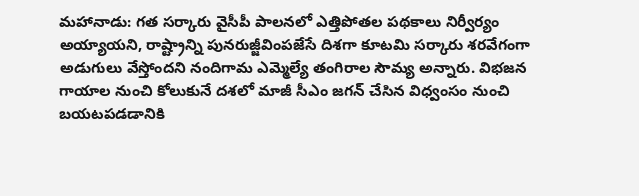మహానాడు: గత సర్కారు వైసీపీ పాలనలో ఎత్తిపోతల పథకాలు నిర్వీర్యం అయ్యాయని, రాష్ట్రాన్ని పునరుజ్జీవింపజేసే దిశగా కూటమి సర్కారు శరవేగంగా అడుగులు వేస్తోందని నందిగామ ఎమ్మెల్యే తంగిరాల సౌమ్య అన్నారు. విభజన గాయాల నుంచి కోలుకునే దశలో మాజీ సీఎం జగన్ చేసిన విధ్వంసం నుంచి బయటపడడానికి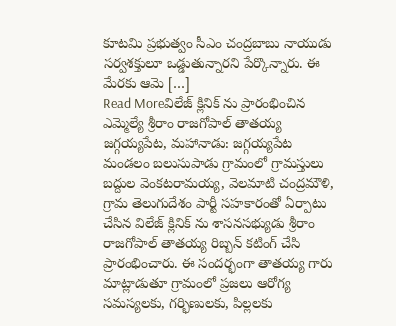కూటమి ప్రభుత్వం సీఎం చంద్రబాబు నాయుడు సర్వశక్తులూ ఒడ్డుతున్నారని పేర్కొన్నారు. ఈ మేరకు ఆమె […]
Read Moreవిలేజ్ క్లినిక్ ను ప్రారంభించిన ఎమ్మెల్యే శ్రీరాం రాజగోపాల్ తాతయ్య
జగ్గయ్యపేట, మహానాడు: జగ్గయ్యపేట మండలం బలుసుపాడు గ్రామంలో గ్రామస్తులు బద్దుల వెంకటరామయ్య, వెలమాటి చంద్రమౌళి, గ్రామ తెలుగుదేశం పార్టీ సహకారంతో ఏర్పాటు చేసిన విలేజ్ క్లినిక్ ను శాసనసభ్యుడు శ్రీరాం రాజగోపాల్ తాతయ్య రిబ్బన్ కటింగ్ చేసి ప్రారంభించారు. ఈ సందర్భంగా తాతయ్య గారు మాట్లాడుతూ గ్రామంలో ప్రజలు ఆరోగ్య సమస్యలకు, గర్భిణులకు, పిల్లలకు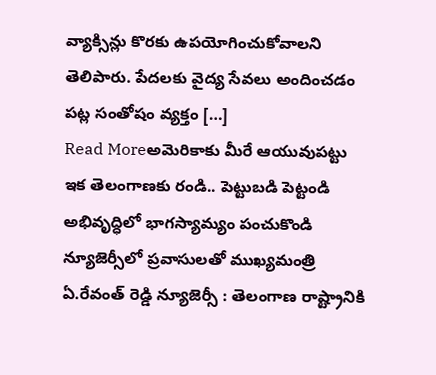వ్యాక్సిన్లు కొరకు ఉపయోగించుకోవాలని తెలిపారు. పేదలకు వైద్య సేవలు అందించడం పట్ల సంతోషం వ్యక్తం […]
Read Moreఅమెరికాకు మీరే ఆయువుపట్టు
ఇక తెలంగాణకు రండి.. పెట్టుబడి పెట్టండి అభివృద్ధిలో భాగస్యామ్యం పంచుకొండి న్యూజెర్సీలో ప్రవాసులతో ముఖ్యమంత్రి ఏ.రేవంత్ రెడ్డి న్యూజెర్సీ : తెలంగాణ రాష్ట్రానికి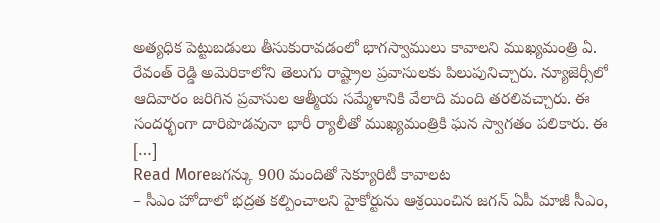అత్యధిక పెట్టుబడులు తీసుకురావడంలో భాగస్వాములు కావాలని ముఖ్యమంత్రి ఏ. రేవంత్ రెడ్డి అమెరికాలోని తెలుగు రాష్ట్రాల ప్రవాసులకు పిలుపునిచ్చారు. న్యూజెర్సీలో ఆదివారం జరిగిన ప్రవాసుల ఆత్మీయ సమ్మేళానికి వేలాది మంది తరలివచ్చారు. ఈ సందర్భంగా దారిపొడవునా భారీ ర్యాలీతో ముఖ్యమంత్రికి ఘన స్వాగతం పలికారు. ఈ […]
Read Moreజగన్కు 900 మందితో సెక్యూరిటీ కావాలట
– సీఎం హోదాలో భద్రత కల్పించాలని హైకోర్టును ఆశ్రయించిన జగన్ ఏపీ మాజీ సీఎం,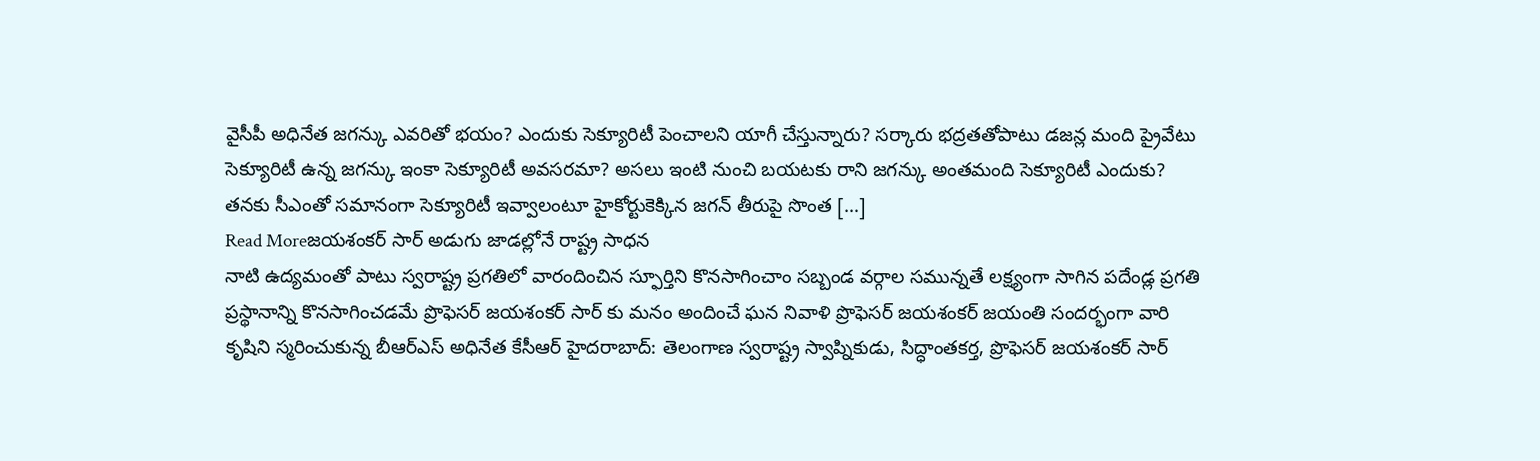వైసీపీ అధినేత జగన్కు ఎవరితో భయం? ఎందుకు సెక్యూరిటీ పెంచాలని యాగీ చేస్తున్నారు? సర్కారు భద్రతతోపాటు డజన్ల మంది ప్రైవేటు సెక్యూరిటీ ఉన్న జగన్కు ఇంకా సెక్యూరిటీ అవసరమా? అసలు ఇంటి నుంచి బయటకు రాని జగన్కు అంతమంది సెక్యూరిటీ ఎందుకు? తనకు సీఎంతో సమానంగా సెక్యూరిటీ ఇవ్వాలంటూ హైకోర్టుకెక్కిన జగన్ తీరుపై సొంత […]
Read Moreజయశంకర్ సార్ అడుగు జాడల్లోనే రాష్ట్ర సాధన
నాటి ఉద్యమంతో పాటు స్వరాష్ట్ర ప్రగతిలో వారందించిన స్ఫూర్తిని కొనసాగించాం సబ్బండ వర్గాల సమున్నతే లక్ష్యంగా సాగిన పదేండ్ల ప్రగతి ప్రస్థానాన్ని కొనసాగించడమే ప్రొఫెసర్ జయశంకర్ సార్ కు మనం అందించే ఘన నివాళి ప్రొఫెసర్ జయశంకర్ జయంతి సందర్భంగా వారి కృషిని స్మరించుకున్న బీఆర్ఎస్ అధినేత కేసీఆర్ హైదరాబాద్: తెలంగాణ స్వరాష్ట్ర స్వాప్నికుడు, సిద్ధాంతకర్త, ప్రొఫెసర్ జయశంకర్ సార్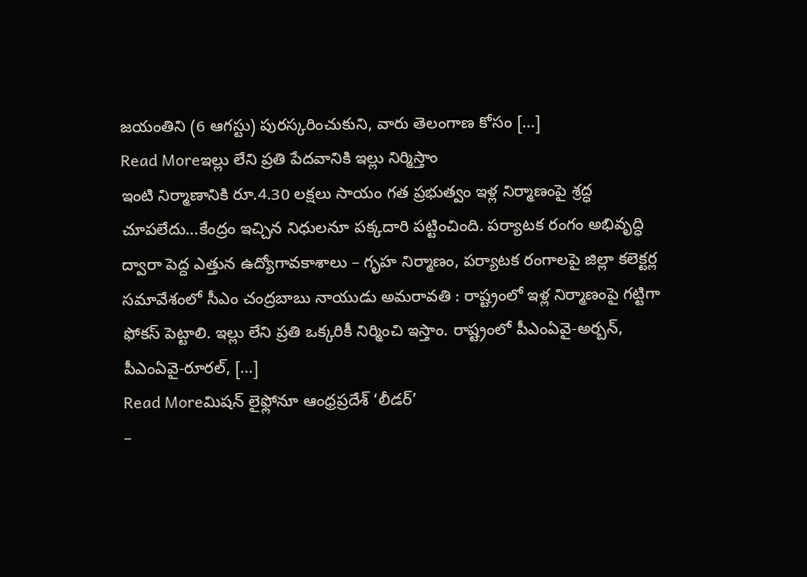జయంతిని (6 ఆగస్టు) పురస్కరించుకుని, వారు తెలంగాణ కోసం […]
Read Moreఇల్లు లేని ప్రతి పేదవానికి ఇల్లు నిర్మిస్తాం
ఇంటి నిర్మాణానికి రూ.4.30 లక్షలు సాయం గత ప్రభుత్వం ఇళ్ల నిర్మాణంపై శ్రద్ధ చూపలేదు…కేంద్రం ఇచ్చిన నిధులనూ పక్కదారి పట్టించింది. పర్యాటక రంగం అభివృద్ధి ద్వారా పెద్ద ఎత్తున ఉద్యోగావకాశాలు – గృహ నిర్మాణం, పర్యాటక రంగాలపై జిల్లా కలెక్టర్ల సమావేశంలో సీఎం చంద్రబాబు నాయుడు అమరావతి : రాష్ట్రంలో ఇళ్ల నిర్మాణంపై గట్టిగా ఫోకస్ పెట్టాలి. ఇల్లు లేని ప్రతి ఒక్కరికీ నిర్మించి ఇస్తాం. రాష్ట్రంలో పీఎంఏవై-అర్బన్, పీఎంఏవై-రూరల్, […]
Read Moreమిషన్ లైఫ్లోనూ ఆంధ్రప్రదేశ్ ‘లీడర్’
–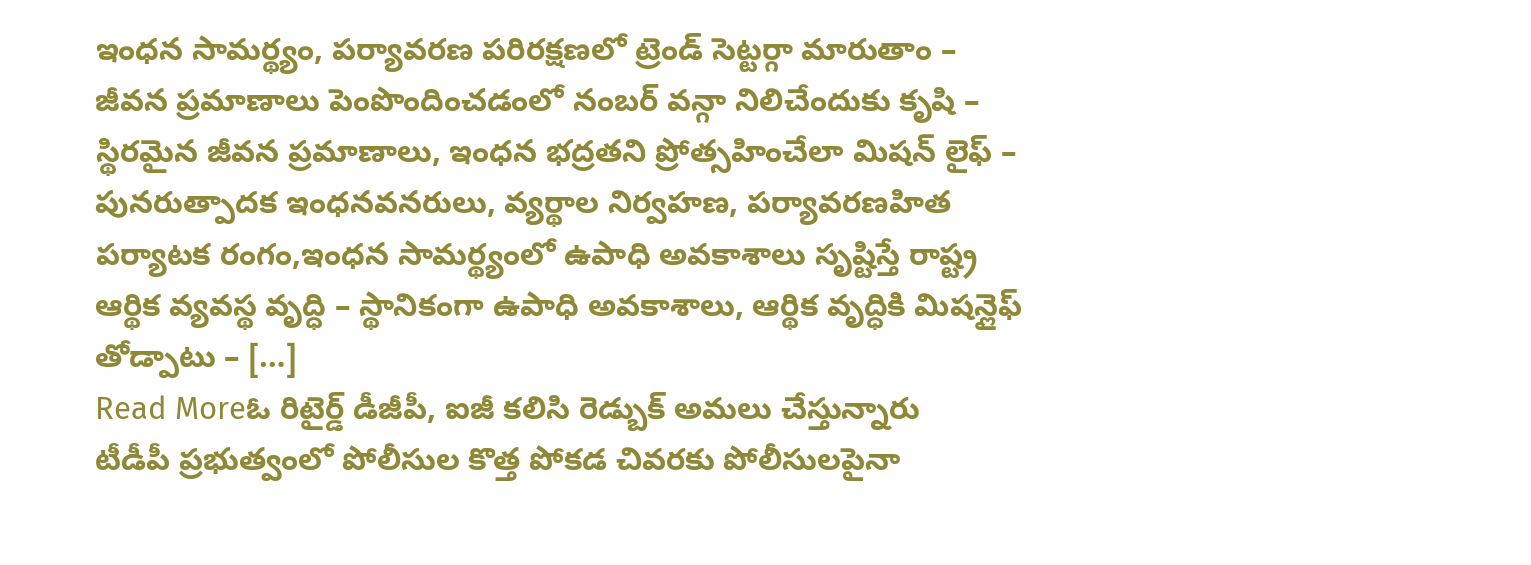ఇంధన సామర్థ్యం, పర్యావరణ పరిరక్షణలో ట్రెండ్ సెట్టర్గా మారుతాం – జీవన ప్రమాణాలు పెంపొందించడంలో నంబర్ వన్గా నిలిచేందుకు కృషి – స్థిరమైన జీవన ప్రమాణాలు, ఇంధన భద్రతని ప్రోత్సహించేలా మిషన్ లైఫ్ – పునరుత్పాదక ఇంధనవనరులు, వ్యర్థాల నిర్వహణ, పర్యావరణహిత పర్యాటక రంగం,ఇంధన సామర్థ్యంలో ఉపాధి అవకాశాలు సృష్టిస్తే రాష్ట్ర ఆర్థిక వ్యవస్థ వృద్ధి – స్థానికంగా ఉపాధి అవకాశాలు, ఆర్థిక వృద్ధికి మిషన్లైఫ్ తోడ్పాటు – […]
Read Moreఓ రిటైర్డ్ డీజీపీ, ఐజీ కలిసి రెడ్బుక్ అమలు చేస్తున్నారు
టీడీపీ ప్రభుత్వంలో పోలీసుల కొత్త పోకడ చివరకు పోలీసులపైనా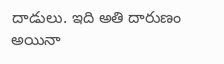దాడులు. ఇది అతి దారుణం అయినా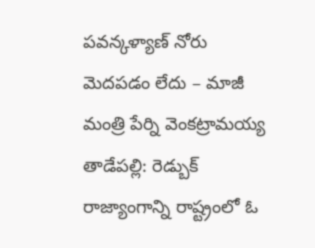పవన్కళ్యాణ్ నోరు మెదపడం లేదు – మాజీ మంత్రి పేర్ని వెంకట్రామయ్య తాడేపల్లి: రెడ్బుక్ రాజ్యాంగాన్ని రాష్ట్రంలో ఓ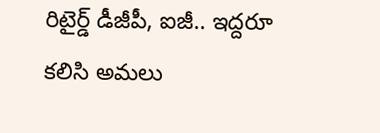రిటైర్డ్ డీజీపీ, ఐజీ.. ఇద్దరూ కలిసి అమలు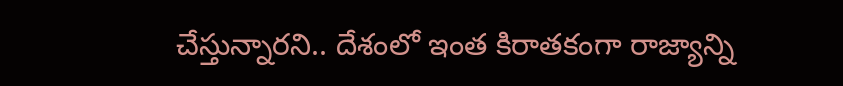చేస్తున్నారని.. దేశంలో ఇంత కిరాతకంగా రాజ్యాన్ని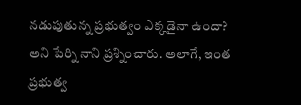నడుపుతున్న ప్రభుత్వం ఎక్కడైనా ఉందా? అని పేర్ని నాని ప్రశ్నించారు. అలాగే, ఇంత ప్రభుత్వ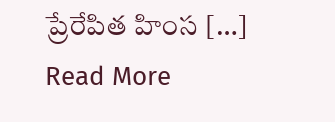ప్రేరేపిత హింస […]
Read More